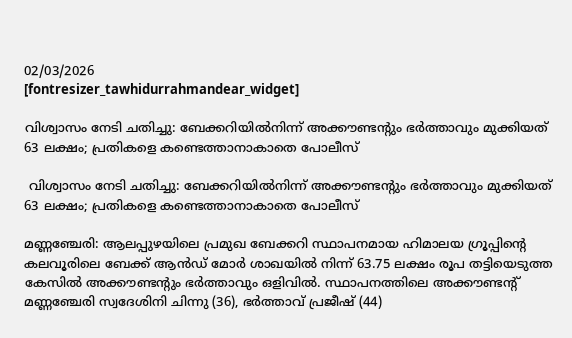02/03/2026
[fontresizer_tawhidurrahmandear_widget]

വിശ്വാസം നേടി ചതിച്ചു: ബേക്കറിയിൽനിന്ന് അക്കൗണ്ടന്റും ഭർത്താവും മുക്കിയത് 63 ലക്ഷം; പ്രതികളെ കണ്ടെത്താനാകാതെ പോലീസ്

 വിശ്വാസം നേടി ചതിച്ചു: ബേക്കറിയിൽനിന്ന് അക്കൗണ്ടന്റും ഭർത്താവും മുക്കിയത് 63 ലക്ഷം; പ്രതികളെ കണ്ടെത്താനാകാതെ പോലീസ്

മണ്ണഞ്ചേരി: ആലപ്പുഴയിലെ പ്രമുഖ ബേക്കറി സ്ഥാപനമായ ഹിമാലയ ഗ്രൂപ്പിന്റെ കലവൂരിലെ ബേക്ക് ആൻഡ് മോർ ശാഖയിൽ നിന്ന് 63.75 ലക്ഷം രൂപ തട്ടിയെടുത്ത കേസിൽ അക്കൗണ്ടന്റും ഭർത്താവും ഒളിവിൽ. സ്ഥാപനത്തിലെ അക്കൗണ്ടന്റ് മണ്ണഞ്ചേരി സ്വദേശിനി ചിന്നു (36), ഭർത്താവ് പ്രജീഷ് (44)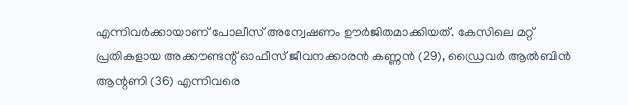എന്നിവർക്കായാണ് പോലീസ് അന്വേഷണം ഊർജിതമാക്കിയത്. കേസിലെ മറ്റ് പ്രതികളായ അക്കൗണ്ടന്റ് ഓഫീസ് ജീവനക്കാരൻ കണ്ണൻ (29), ഡ്രൈവർ ആൽബിൻ ആന്റണി (36) എന്നിവരെ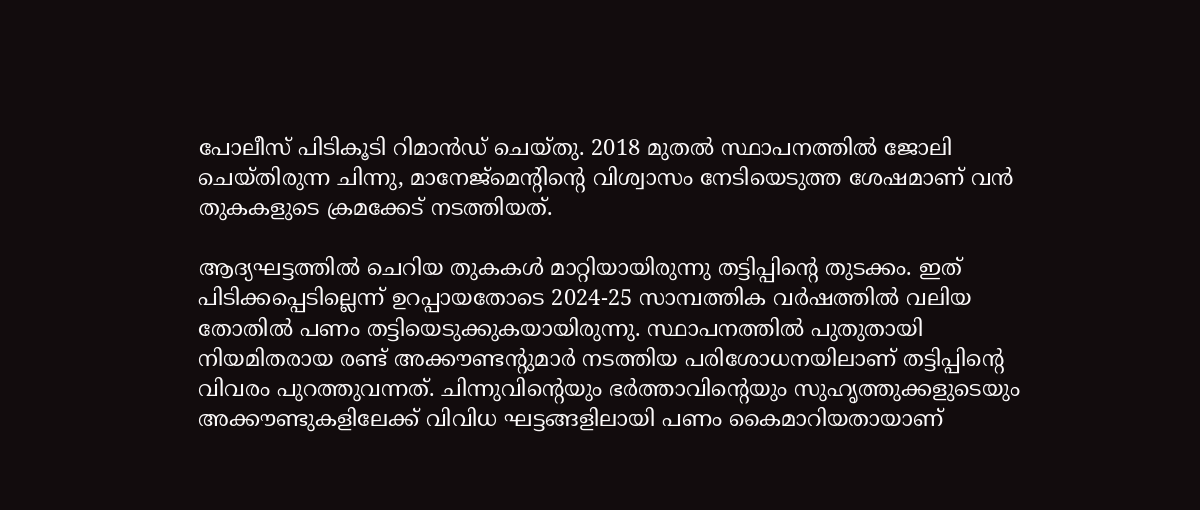പോലീസ് പിടികൂടി റിമാൻഡ് ചെയ്തു. 2018 മുതൽ സ്ഥാപനത്തിൽ ജോലി ചെയ്തിരുന്ന ചിന്നു, മാനേജ്‌മെന്റിന്റെ വിശ്വാസം നേടിയെടുത്ത ശേഷമാണ് വൻ തുകകളുടെ ക്രമക്കേട് നടത്തിയത്.

ആദ്യഘട്ടത്തിൽ ചെറിയ തുകകൾ മാറ്റിയായിരുന്നു തട്ടിപ്പിന്റെ തുടക്കം. ഇത് പിടിക്കപ്പെടില്ലെന്ന് ഉറപ്പായതോടെ 2024-25 സാമ്പത്തിക വർഷത്തിൽ വലിയ തോതിൽ പണം തട്ടിയെടുക്കുകയായിരുന്നു. സ്ഥാപനത്തിൽ പുതുതായി നിയമിതരായ രണ്ട് അക്കൗണ്ടന്റുമാർ നടത്തിയ പരിശോധനയിലാണ് തട്ടിപ്പിന്റെ വിവരം പുറത്തുവന്നത്. ചിന്നുവിന്റെയും ഭർത്താവിന്റെയും സുഹൃത്തുക്കളുടെയും അക്കൗണ്ടുകളിലേക്ക് വിവിധ ഘട്ടങ്ങളിലായി പണം കൈമാറിയതായാണ്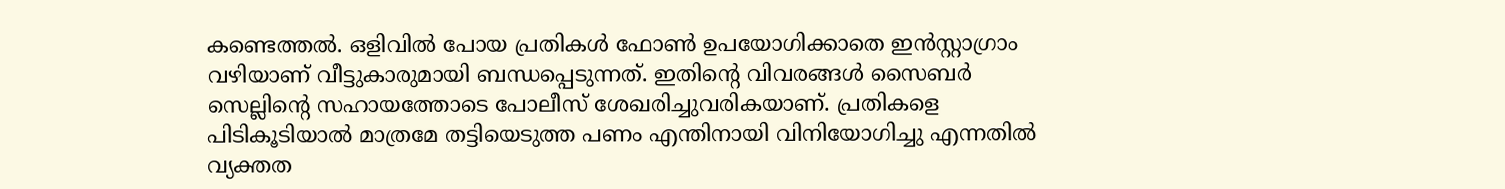കണ്ടെത്തൽ. ഒളിവിൽ പോയ പ്രതികൾ ഫോൺ ഉപയോഗിക്കാതെ ഇൻസ്റ്റാഗ്രാം വഴിയാണ് വീട്ടുകാരുമായി ബന്ധപ്പെടുന്നത്. ഇതിന്റെ വിവരങ്ങൾ സൈബർ സെല്ലിന്റെ സഹായത്തോടെ പോലീസ് ശേഖരിച്ചുവരികയാണ്. പ്രതികളെ പിടികൂടിയാൽ മാത്രമേ തട്ടിയെടുത്ത പണം എന്തിനായി വിനിയോഗിച്ചു എന്നതിൽ വ്യക്തത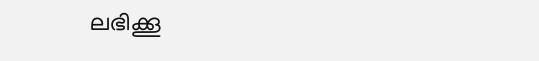ലഭിക്കൂ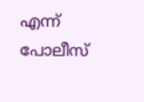എന്ന് പോലീസ്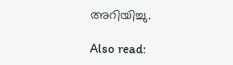അറിയിച്ചു.

Also read: